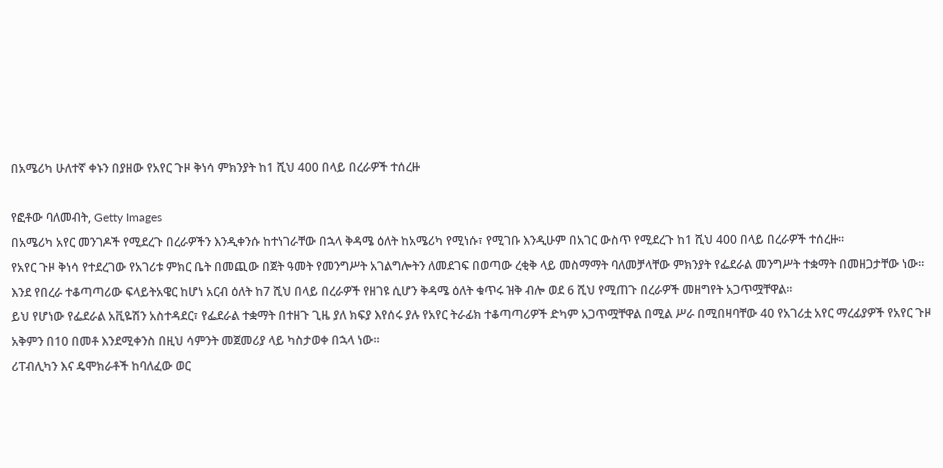በአሜሪካ ሁለተኛ ቀኑን በያዘው የአየር ጉዞ ቅነሳ ምክንያት ከ1 ሺህ 400 በላይ በረራዎች ተሰረዙ

የፎቶው ባለመብት, Getty Images
በአሜሪካ አየር መንገዶች የሚደረጉ በረራዎችን እንዲቀንሱ ከተነገራቸው በኋላ ቅዳሜ ዕለት ከአሜሪካ የሚነሱ፣ የሚገቡ እንዲሁም በአገር ውስጥ የሚደረጉ ከ1 ሺህ 400 በላይ በረራዎች ተሰረዙ።
የአየር ጉዞ ቅነሳ የተደረገው የአገሪቱ ምክር ቤት በመጪው በጀት ዓመት የመንግሥት አገልግሎትን ለመደገፍ በወጣው ረቂቅ ላይ መስማማት ባለመቻላቸው ምክንያት የፌደራል መንግሥት ተቋማት በመዘጋታቸው ነው።
እንደ የበረራ ተቆጣጣሪው ፍላይትአዌር ከሆነ አርብ ዕለት ከ7 ሺህ በላይ በረራዎች የዘገዩ ሲሆን ቅዳሜ ዕለት ቁጥሩ ዝቅ ብሎ ወደ 6 ሺህ የሚጠጉ በረራዎች መዘግየት አጋጥሟቸዋል።
ይህ የሆነው የፌደራል አቪዬሽን አስተዳደር፣ የፌደራል ተቋማት በተዘጉ ጊዜ ያለ ክፍያ እየሰሩ ያሉ የአየር ትራፊክ ተቆጣጣሪዎች ድካም አጋጥሟቸዋል በሚል ሥራ በሚበዛባቸው 40 የአገሪቷ አየር ማረፊያዎች የአየር ጉዞ አቅምን በ10 በመቶ እንደሚቀንስ በዚህ ሳምንት መጀመሪያ ላይ ካስታወቀ በኋላ ነው።
ሪፐብሊካን እና ዴሞክራቶች ከባለፈው ወር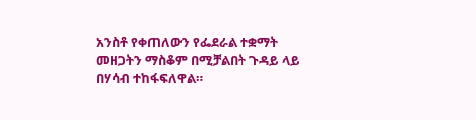አንስቶ የቀጠለውን የፌደራል ተቋማት መዘጋትን ማስቆም በሚቻልበት ጉዳይ ላይ በሃሳብ ተከፋፍለዋል።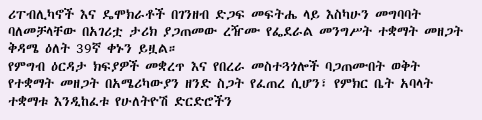ሪፐብሊካኖች እና ዴሞክራቶች በገንዘብ ድጋፍ መፍትሔ ላይ እስካሁን መግባባት ባለመቻላቸው በአገሪቷ ታሪክ ያጋጠመው ረዥሙ የፌደራል መንግሥት ተቋማት መዘጋት ቅዳሜ ዕለት 39ኛ ቀኑን ይዟል።
የምግብ ዕርዳታ ክፍያዎች መቋረጥ እና የበረራ መስተጓጎሎች ባጋጠሙበት ወቅት የተቋማት መዘጋት በአሜሪካውያን ዘንድ ስጋት የፈጠረ ሲሆን፣ የምክር ቤት አባላት ተቋማቱ እንዲከፈቱ የሁለትዮሽ ድርድሮችን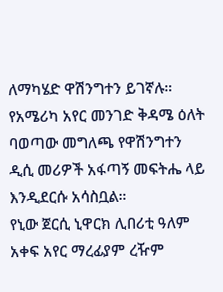ለማካሄድ ዋሽንግተን ይገኛሉ።
የአሜሪካ አየር መንገድ ቅዳሜ ዕለት ባወጣው መግለጫ የዋሽንግተን ዲሲ መሪዎች አፋጣኝ መፍትሔ ላይ እንዲደርሱ አሳስቧል።
የኒው ጀርሲ ኒዋርክ ሊበሪቲ ዓለም አቀፍ አየር ማረፊያም ረዥም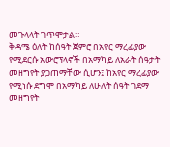መጉላላት ገጥሞታል።
ቅዳሜ ዕለት ከሰዓት ጀምሮ በአየር ማረፊያው የሚደርሱ አውሮፕላኖች በአማካይ ለአራት ሰዓታት መዘግየት ያጋጠማቸው ሲሆን፤ ከአየር ማረፊያው የሚነሱ ደግሞ በአማካይ ለሁለት ሰዓት ገደማ መዘግየት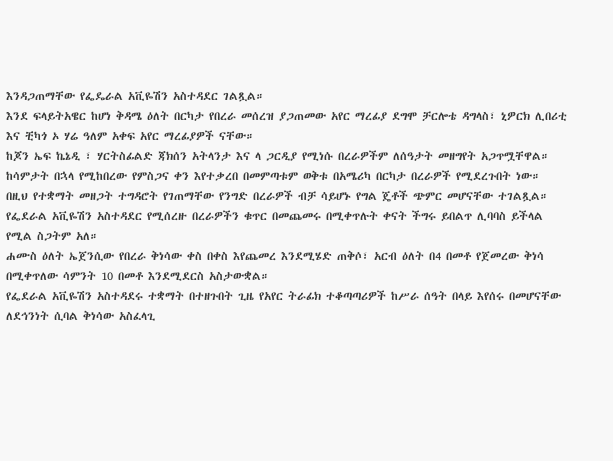እንዳጋጠማቸው የፌዴራል አቪዬሽን አስተዳደር ገልጿል።
እንደ ፍላይትአዌር ከሆነ ቅዳሜ ዕለት በርካታ የበረራ መሰረዝ ያጋጠመው አየር ማረፊያ ደግሞ ቻርሎቴ ዳግላስ፣ ኒዎርክ ሊበሪቲ እና ቺካጎ ኦ ሃሬ ዓለም አቀፍ አየር ማረፊያዎች ናቸው።
ከጆን ኤፍ ኬኔዲ ፣ ሃርትስፊልድ ጃክሰን አትላንታ እና ላ ጋርዲያ የሚነሱ በረራዎችም ለሰዓታት መዘግየት አጋጥሟቸዋል።
ከሳምታት በኋላ የሚከበረው የምስጋና ቀን እየተቃረበ በመምጣቱም ወቅቱ በአሜሪካ በርካታ በረራዎች የሚደረጉበት ነው።
በዚህ የተቋማት መዘጋት ተግዳሮት የገጠማቸው የንግድ በረራዎች ብቻ ሳይሆኑ የግል ጄቶች ጭምር መሆናቸው ተገልጿል።
የፌደራል አቪዬሽን አስተዳደር የሚሰረዙ በረራዎችን ቁጥር በመጨመሩ በሚቀጥሉት ቀናት ችግሩ ይበልጥ ሊባባስ ይችላል የሚል ስጋትም አለ።
ሐሙስ ዕለት ኤጀንሲው የበረራ ቅነሳው ቀስ በቀስ እየጨመረ እንደሚሄድ ጠቅሶ፣ አርብ ዕለት በ4 በመቶ የጀመረው ቅነሳ በሚቀጥለው ሳምንት 10 በመቶ እንደሚደርስ አስታውቋል።
የፌደራል አቪዬሽን አስተዳደሩ ተቋማት በተዘጉበት ጊዜ የአየር ትራፊክ ተቆጣጣሪዎች ከሥራ ሰዓት በላይ እየሰሩ በመሆናቸው ለደኅንነት ሲባል ቅነሳው አስፈላጊ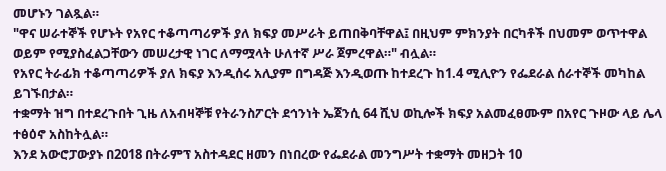መሆኑን ገልጿል።
"ዋና ሠራተኞች የሆኑት የአየር ተቆጣጣሪዎች ያለ ክፍያ መሥራት ይጠበቅባቸዋል፤ በዚህም ምክንያት በርካቶች በህመም ወጥተዋል ወይም የሚያስፈልጋቸውን መሠረታዊ ነገር ለማሟላት ሁለተኛ ሥራ ጀምረዋል።" ብሏል።
የአየር ትራፊክ ተቆጣጣሪዎች ያለ ክፍያ እንዲሰሩ አሊያም በግዳጅ እንዲወጡ ከተደረጉ ከ1.4 ሚሊዮን የፌደራል ሰራተኞች መካከል ይገኙበታል።
ተቋማት ዝግ በተደረጉበት ጊዜ ለአብዛኞቹ የትራንስፖርት ደኅንነት ኤጀንሲ 64 ሺህ ወኪሎች ክፍያ አልመፈፀሙም በአየር ጉዞው ላይ ሌላ ተፅዕኖ አስከትሏል።
እንደ አውሮፓውያኑ በ2018 በትራምፕ አስተዳደር ዘመን በነበረው የፌደራል መንግሥት ተቋማት መዘጋት 10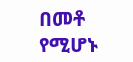በመቶ የሚሆኑ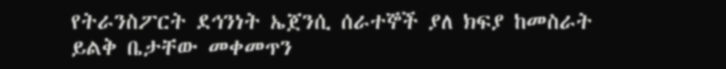የትራንስፖርት ደኅንነት ኤጀንሲ ሰራተኞች ያለ ክፍያ ከመስራት ይልቅ ቤታቸው መቀመጥን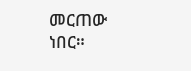መርጠው ነበር።